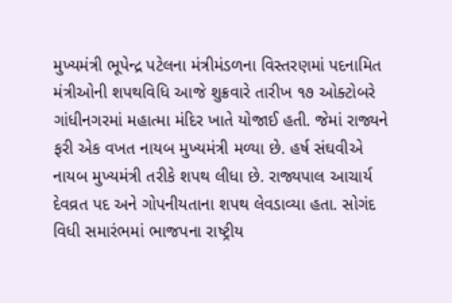મુખ્યમંત્રી ભૂપેન્દ્ર પટેલના મંત્રીમંડળના વિસ્તરણમાં પદનામિત મંત્રીઓની શપથવિધિ આજે શુક્રવારે તારીખ ૧૭ ઓક્ટોબરે ગાંધીનગરમાં મહાત્મા મંદિર ખાતે યોજાઈ હતી. જેમાં રાજ્યને ફરી એક વખત નાયબ મુખ્યમંત્રી મળ્યા છે. હર્ષ સંઘવીએ નાયબ મુખ્યમંત્રી તરીકે શપથ લીધા છે. રાજ્યપાલ આચાર્ય દેવવ્રત પદ અને ગોપનીયતાના શપથ લેવડાવ્યા હતા. સોગંદ વિધી સમારંભમાં ભાજપના રાષ્ટ્રીય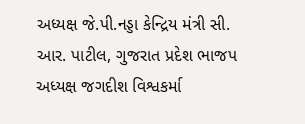અધ્યક્ષ જે.પી.નડ્ડા કેન્દ્રિય મંત્રી સી. આર. પાટીલ, ગુજરાત પ્રદેશ ભાજપ અધ્યક્ષ જગદીશ વિશ્વકર્મા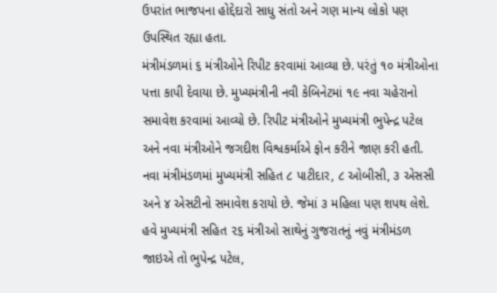ઉપરાંત ભાજપના હોદ્દેદારો સાધુ સંતો અને ગણ માન્ય લોકો પણ ઉપસ્થિત રહ્યા હતા.
મંત્રીમંડળમાં ૬ મંત્રીઓને રિપીટ કરવામાં આવ્યા છે. પરંતું ૧૦ મંત્રીઓના પત્તા કાપી દેવાયા છે. મુખ્યમંત્રીની નવી કેબિનેટમાં ૧૯ નવા ચહેરાનો સમાવેશ કરવામાં આવ્યો છે. રિપીટ મંત્રીઓને મુખ્યમંત્રી ભુપેન્દ્ર પટેલ અને નવા મંત્રીઓને જગદીશ વિશ્વકર્માએ ફોન કરીને જાણ કરી હતી. નવા મંત્રીમંડળમાં મુખ્યમંત્રી સહિત ૮ પાટીદાર, ૮ ઓબીસી, ૩ એસસી અને ૪ એસટીનો સમાવેશ કરાયો છે. જેમાં ૩ મહિલા પણ શપથ લેશે. હવે મુખ્યમંત્રી સહિત ૨૬ મંત્રીઓ સાથેનું ગુજરાતનું નવું મંત્રીમંડળ જાઇએ તો ભુપેન્દ્ર પટેલ,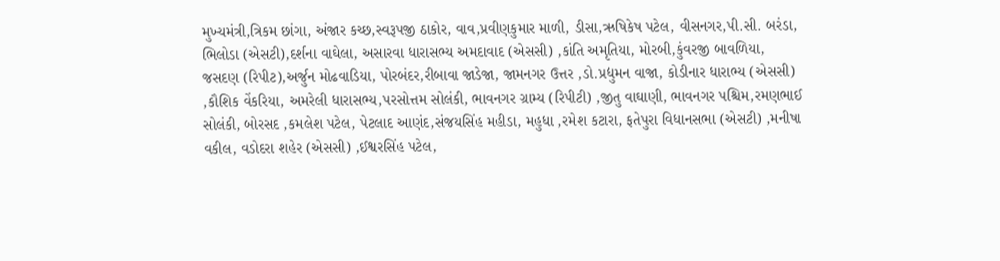મુખ્યમંત્રી,ત્રિકમ છાંગા, અંજાર કચ્છ,સ્વરૂપજી ઠાકોર, વાવ,પ્રવીણકુમાર માળી, ડીસા,ઋષિકેષ પટેલ, વીસનગર,પી.સી. બરંડા, ભિલોડા (એસટી),દર્શના વાઘેલા, અસારવા ધારાસભ્ય અમદાવાદ (એસસી) ,કાંતિ અમૃતિયા, મોરબી,કુંવરજી બાવળિયા, જસદણ (રિપીટ),અર્જુન મોઢવાડિયા, પોરબંદર,રીબાવા જાડેજા, જામનગર ઉત્તર ,ડો.પ્રદ્યુમન વાજા, કોડીનાર ધારાભ્ય (એસસી) ,કૌશિક વેંકરિયા, અમરેલી ધારાસભ્ય,પરસોત્તમ સોલંકી, ભાવનગર ગ્રામ્ય (રિપીટી) ,જીતુ વાઘાણી, ભાવનગર પશ્ચિમ,રમણભાઈ સોલંકી, બોરસદ ,કમલેશ પટેલ, પેટલાદ આણંદ,સંજયસિંહ મહીડા, મહુધા ,રમેશ કટારા, ફતેપુરા વિધાનસભા (એસટી) ,મનીષા વકીલ, વડોદરા શહેર (એસસી) ,ઈશ્વરસિંહ પટેલ,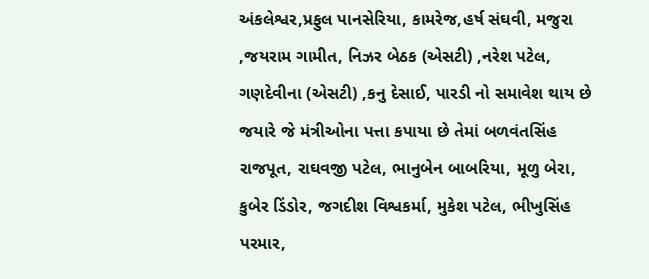અંકલેશ્વર,પ્રફુલ પાનસેરિયા, કામરેજ,હર્ષ સંઘવી, મજુરા ,જયરામ ગામીત, નિઝર બેઠક (એસટી) ,નરેશ પટેલ, ગણદેવીના (એસટી) ,કનુ દેસાઈ, પારડી નો સમાવેશ થાય છે જયારે જે મંત્રીઓના પત્તા કપાયા છે તેમાં બળવંતસિંહ રાજપૂત, રાઘવજી પટેલ, ભાનુબેન બાબરિયા, મૂળુ બેરા, કુબેર ડિંડોર, જગદીશ વિશ્વકર્મા, મુકેશ પટેલ, ભીખુસિંહ પરમાર,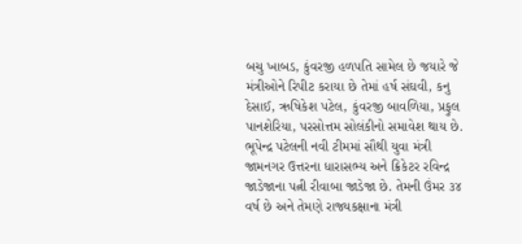બચુ ખાબડ, કુંવરજી હળપતિ સામેલ છે જયારે જે મંત્રીઓને રિપીટ કરાયા છે તેમાં હર્ષ સંઘવી, કનુ દેસાઈ, ઋષિકેશ પટેલ, કુંવરજી બાવળિયા, પ્રફુલ પાનશેરિયા, પરસોત્તમ સોલંકીનો સમાવેશ થાય છે.
ભૂપેન્દ્ર પટેલની નવી ટીમમાં સૌથી યુવા મંત્રી જામનગર ઉત્તરના ધારાસભ્ય અને ક્રિકેટર રવિન્દ્ર જાડેજાના પત્ની રીવાબા જાડેજા છે. તેમની ઉંમર ૩૪ વર્ષ છે અને તેમણે રાજ્યકક્ષાના મંત્રી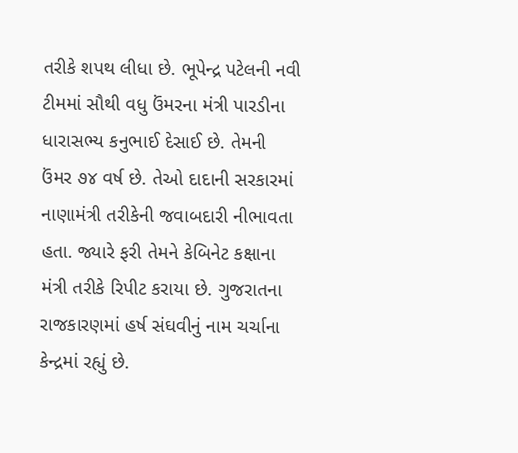તરીકે શપથ લીધા છે. ભૂપેન્દ્ર પટેલની નવી ટીમમાં સૌથી વધુ ઉંમરના મંત્રી પારડીના ધારાસભ્ય કનુભાઈ દેસાઈ છે. તેમની ઉંમર ૭૪ વર્ષ છે. તેઓ દાદાની સરકારમાં નાણામંત્રી તરીકેની જવાબદારી નીભાવતા હતા. જ્યારે ફરી તેમને કેબિનેટ કક્ષાના મંત્રી તરીકે રિપીટ કરાયા છે. ગુજરાતના રાજકારણમાં હર્ષ સંઘવીનું નામ ચર્ચાના કેન્દ્રમાં રહ્યું છે.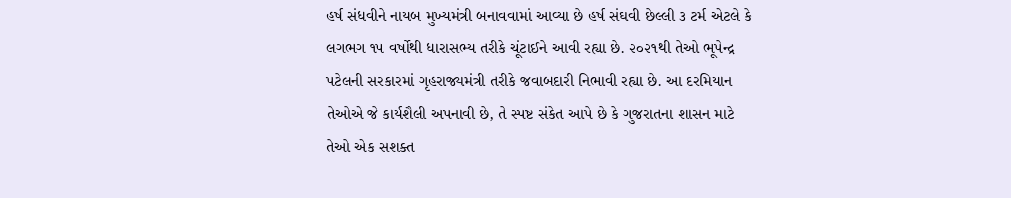હર્ષ સંધવીને નાયબ મુખ્યમંત્રી બનાવવામાં આવ્યા છે હર્ષ સંઘવી છેલ્લી ૩ ટર્મ એટલે કે લગભગ ૧૫ વર્ષોથી ધારાસભ્ય તરીકે ચૂંટાઈને આવી રહ્યા છે. ૨૦૨૧થી તેઓ ભૂપેન્દ્ર પટેલની સરકારમાં ગૃહરાજ્યમંત્રી તરીકે જવાબદારી નિભાવી રહ્યા છે. આ દરમિયાન તેઓએ જે કાર્યશૈલી અપનાવી છે, તે સ્પષ્ટ સંકેત આપે છે કે ગુજરાતના શાસન માટે તેઓ એક સશક્ત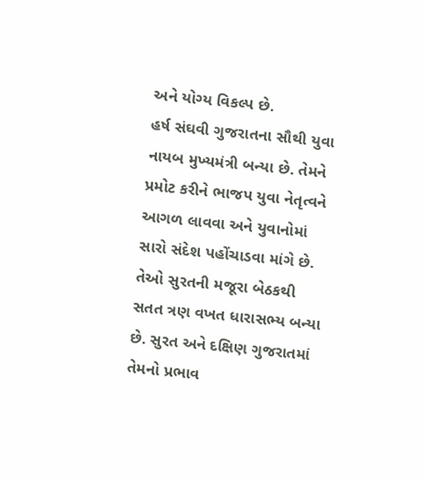અને યોગ્ય વિકલ્પ છે.
હર્ષ સંઘવી ગુજરાતના સૌથી યુવા નાયબ મુખ્યમંત્રી બન્યા છે. તેમને પ્રમોટ કરીને ભાજપ યુવા નેતૃત્વને આગળ લાવવા અને યુવાનોમાં સારો સંદેશ પહોંચાડવા માંગે છે. તેઓ સુરતની મજૂરા બેઠકથી સતત ત્રણ વખત ધારાસભ્ય બન્યા છે. સુરત અને દક્ષિણ ગુજરાતમાં તેમનો પ્રભાવ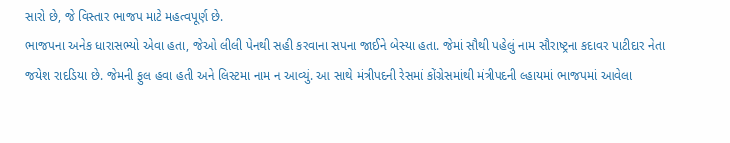સારો છે, જે વિસ્તાર ભાજપ માટે મહત્વપૂર્ણ છે.
ભાજપના અનેક ધારાસભ્યો એવા હતા, જેઓ લીલી પેનથી સહી કરવાના સપના જાઈને બેસ્યા હતા. જેમાં સૌથી પહેલું નામ સૌરાષ્ટ્રના કદાવર પાટીદાર નેતા જયેશ રાદડિયા છે. જેમની ફુલ હવા હતી અને લિસ્ટમા નામ ન આવ્યું. આ સાથે મંત્રીપદની રેસમાં કોંગ્રેસમાંથી મંત્રીપદની લ્હાયમાં ભાજપમાં આવેલા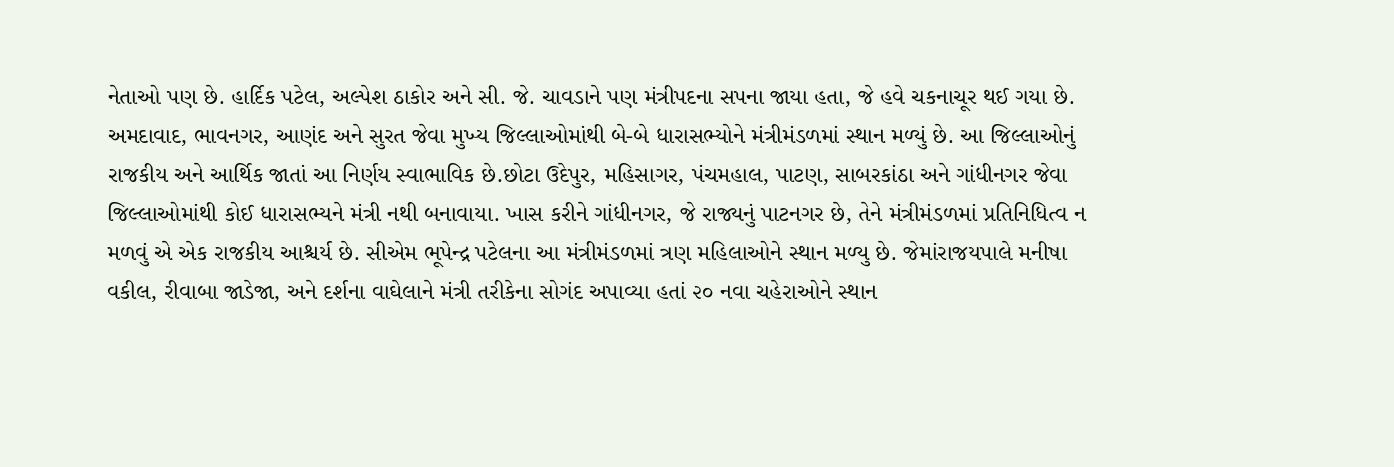નેતાઓ પણ છે. હાર્દિક પટેલ, અલ્પેશ ઠાકોર અને સી. જે. ચાવડાને પણ મંત્રીપદના સપના જાયા હતા, જે હવે ચકનાચૂર થઈ ગયા છે. અમદાવાદ, ભાવનગર, આણંદ અને સુરત જેવા મુખ્ય જિલ્લાઓમાંથી બે-બે ધારાસભ્યોને મંત્રીમંડળમાં સ્થાન મળ્યું છે. આ જિલ્લાઓનું રાજકીય અને આર્થિક જાતાં આ નિર્ણય સ્વાભાવિક છે.છોટા ઉદેપુર, મહિસાગર, પંચમહાલ, પાટણ, સાબરકાંઠા અને ગાંધીનગર જેવા જિલ્લાઓમાંથી કોઈ ધારાસભ્યને મંત્રી નથી બનાવાયા. ખાસ કરીને ગાંધીનગર, જે રાજ્યનું પાટનગર છે, તેને મંત્રીમંડળમાં પ્રતિનિધિત્વ ન મળવું એ એક રાજકીય આશ્ચર્ય છે. સીએમ ભૂપેન્દ્ર પટેલના આ મંત્રીમંડળમાં ત્રણ મહિલાઓને સ્થાન મળ્યુ છે. જેમાંરાજયપાલે મનીષા વકીલ, રીવાબા જાડેજા, અને દર્શના વાઘેલાને મંત્રી તરીકેના સોગંદ અપાવ્યા હતાં ૨૦ નવા ચહેરાઓને સ્થાન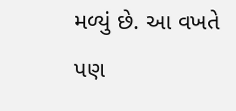મળ્યું છે. આ વખતે પણ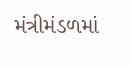મંત્રીમંડળમાં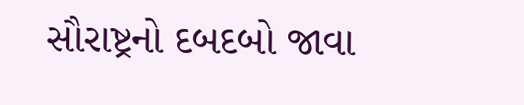સૌરાષ્ટ્રનો દબદબો જાવા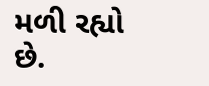મળી રહ્યો છે.